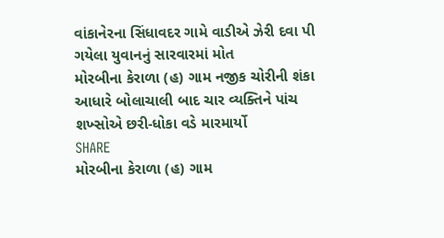વાંકાનેરના સિંધાવદર ગામે વાડીએ ઝેરી દવા પી ગયેલા યુવાનનું સારવારમાં મોત
મોરબીના કેરાળા (હ) ગામ નજીક ચોરીની શંકા આધારે બોલાચાલી બાદ ચાર વ્યક્તિને પાંચ શખ્સોએ છરી-ધોકા વડે મારમાર્યો
SHARE
મોરબીના કેરાળા (હ) ગામ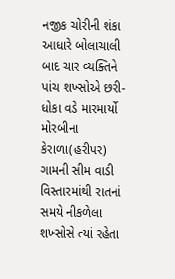નજીક ચોરીની શંકા આધારે બોલાચાલી બાદ ચાર વ્યક્તિને પાંચ શખ્સોએ છરી-ધોકા વડે મારમાર્યો
મોરબીના કેરાળા(હરીપર) ગામની સીમ વાડી વિસ્તારમાંથી રાતનાં સમયે નીકળેલા શખ્સોસે ત્યાં રહેતા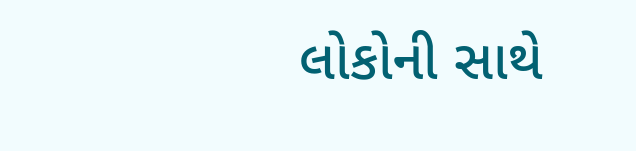લોકોની સાથે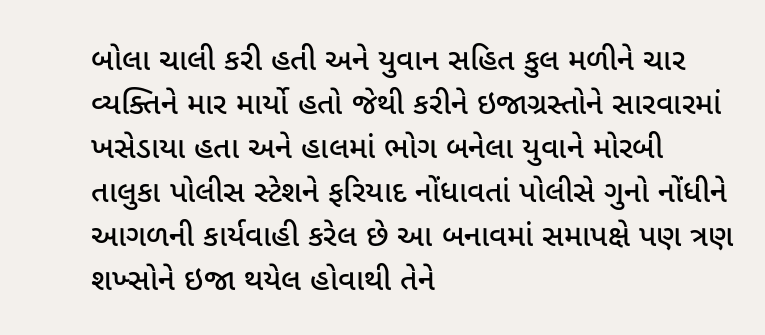બોલા ચાલી કરી હતી અને યુવાન સહિત કુલ મળીને ચાર વ્યક્તિને માર માર્યો હતો જેથી કરીને ઇજાગ્રસ્તોને સારવારમાં ખસેડાયા હતા અને હાલમાં ભોગ બનેલા યુવાને મોરબી તાલુકા પોલીસ સ્ટેશને ફરિયાદ નોંધાવતાં પોલીસે ગુનો નોંધીને આગળની કાર્યવાહી કરેલ છે આ બનાવમાં સમાપક્ષે પણ ત્રણ શખ્સોને ઇજા થયેલ હોવાથી તેને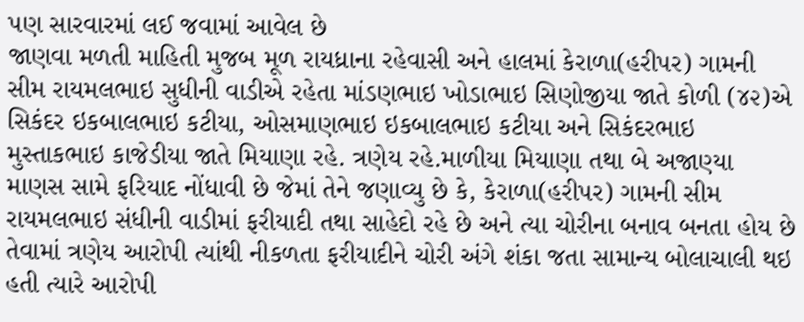પણ સારવારમાં લઈ જવામાં આવેલ છે
જાણવા મળતી માહિતી મુજબ મૂળ રાયધ્રાના રહેવાસી અને હાલમાં કેરાળા(હરીપર) ગામની સીમ રાયમલભાઇ સુધીની વાડીએ રહેતા માંડણભાઇ ખોડાભાઇ સિણોજીયા જાતે કોળી (૪૨)એ સિકંદર ઇકબાલભાઇ કટીયા, ઓસમાણભાઇ ઇકબાલભાઇ કટીયા અને સિકંદરભાઇ મુસ્તાકભાઇ કાજેડીયા જાતે મિયાણા રહે. ત્રણેય રહે.માળીયા મિયાણા તથા બે અજાણ્યા માણસ સામે ફરિયાદ નોંધાવી છે જેમાં તેને જણાવ્યુ છે કે, કેરાળા(હરીપર) ગામની સીમ રાયમલભાઇ સંધીની વાડીમાં ફરીયાદી તથા સાહેદો રહે છે અને ત્યા ચોરીના બનાવ બનતા હોય છે તેવામાં ત્રણેય આરોપી ત્યાંથી નીકળતા ફરીયાદીને ચોરી અંગે શંકા જતા સામાન્ય બોલાચાલી થઇ હતી ત્યારે આરોપી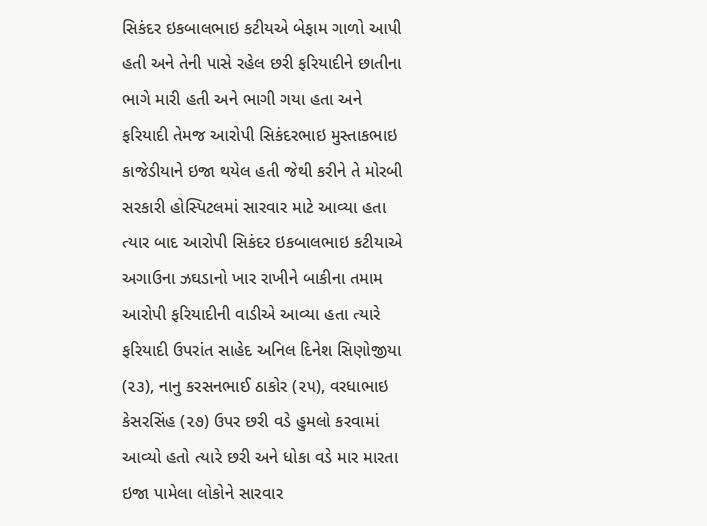સિકંદર ઇકબાલભાઇ કટીયએ બેફામ ગાળો આપી હતી અને તેની પાસે રહેલ છરી ફરિયાદીને છાતીના ભાગે મારી હતી અને ભાગી ગયા હતા અને ફરિયાદી તેમજ આરોપી સિકંદરભાઇ મુસ્તાકભાઇ કાજેડીયાને ઇજા થયેલ હતી જેથી કરીને તે મોરબી સરકારી હોસ્પિટલમાં સારવાર માટે આવ્યા હતા
ત્યાર બાદ આરોપી સિકંદર ઇકબાલભાઇ કટીયાએ અગાઉના ઝઘડાનો ખાર રાખીને બાકીના તમામ આરોપી ફરિયાદીની વાડીએ આવ્યા હતા ત્યારે ફરિયાદી ઉપરાંત સાહેદ અનિલ દિનેશ સિણોજીયા (૨૩), નાનુ કરસનભાઈ ઠાકોર (૨૫), વરધાભાઇ કેસરસિંહ (૨૭) ઉપર છરી વડે હુમલો કરવામાં આવ્યો હતો ત્યારે છરી અને ધોકા વડે માર મારતા ઇજા પામેલા લોકોને સારવાર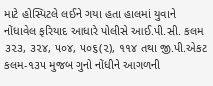માટે હોસ્પિટલે લઈને ગયા હતા હાલમાં યુવાને નોંધાવેલ ફરિયાદ આધારે પોલીસે આઈ.પી.સી. કલમ ૩૨૩, ૩૨૪, ૫૦૪, ૫૦૬(૨), ૧૧૪ તથા જી.પી.એકટ કલમ-૧૩૫ મુજબ ગુનો નોંધીને આગળની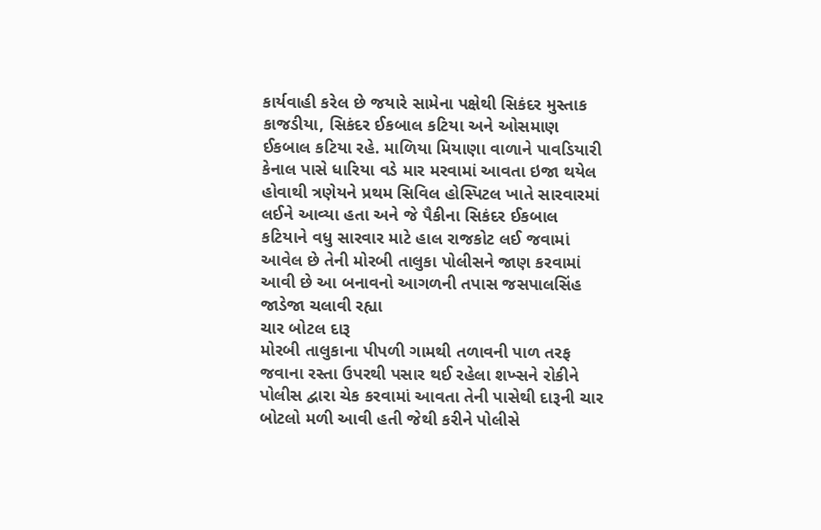કાર્યવાહી કરેલ છે જયારે સામેના પક્ષેથી સિકંદર મુસ્તાક કાજડીયા, સિકંદર ઈકબાલ કટિયા અને ઓસમાણ ઈકબાલ કટિયા રહે. માળિયા મિયાણા વાળાને પાવડિયારી કેનાલ પાસે ધારિયા વડે માર મરવામાં આવતા ઇજા થયેલ હોવાથી ત્રણેયને પ્રથમ સિવિલ હોસ્પિટલ ખાતે સારવારમાં લઈને આવ્યા હતા અને જે પૈકીના સિકંદર ઈકબાલ કટિયાને વધુ સારવાર માટે હાલ રાજકોટ લઈ જવામાં આવેલ છે તેની મોરબી તાલુકા પોલીસને જાણ કરવામાં આવી છે આ બનાવનો આગળની તપાસ જસપાલસિંહ જાડેજા ચલાવી રહ્યા
ચાર બોટલ દારૂ
મોરબી તાલુકાના પીપળી ગામથી તળાવની પાળ તરફ જવાના રસ્તા ઉપરથી પસાર થઈ રહેલા શખ્સને રોકીને પોલીસ દ્વારા ચેક કરવામાં આવતા તેની પાસેથી દારૂની ચાર બોટલો મળી આવી હતી જેથી કરીને પોલીસે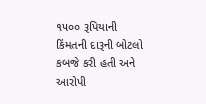૧૫૦૦ રૂપિયાની કિંમતની દારૂની બોટલો કબજે કરી હતી અને આરોપી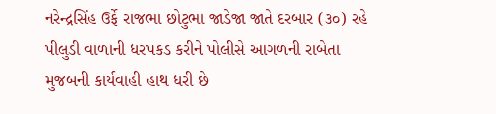નરેન્દ્રસિંહ ઉર્ફે રાજભા છોટુભા જાડેજા જાતે દરબાર (૩૦) રહે પીલુડી વાળાની ધરપકડ કરીને પોલીસે આગળની રાબેતા મુજબની કાર્યવાહી હાથ ધરી છે